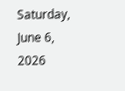Saturday, June 6, 2026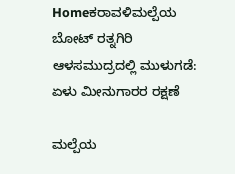Homeಕರಾವಳಿಮಲ್ಪೆಯ ಬೋಟ್ ರತ್ನಗಿರಿ ಆಳಸಮುದ್ರದಲ್ಲಿ ಮುಳುಗಡೆ: ಏಳು ಮೀನುಗಾರರ ರಕ್ಷಣೆ

ಮಲ್ಪೆಯ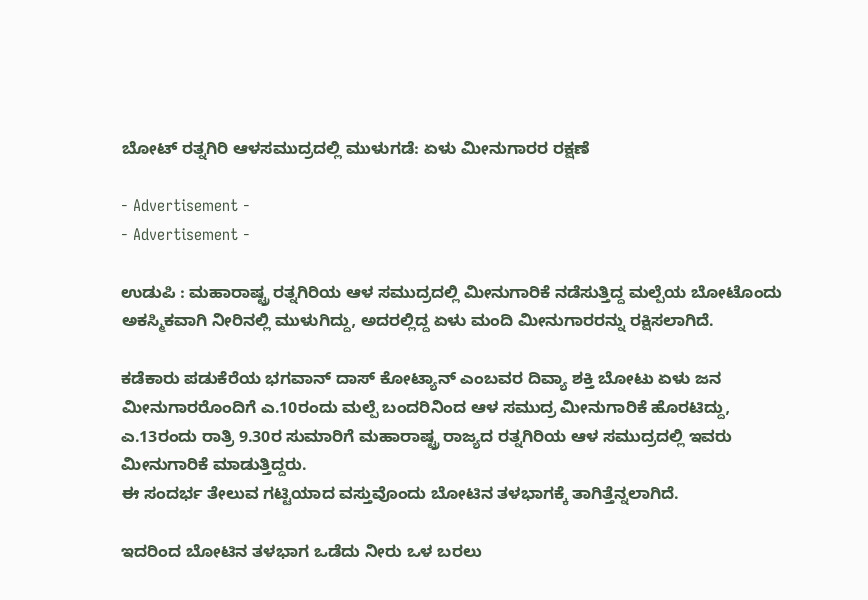ಬೋಟ್ ರತ್ನಗಿರಿ ಆಳಸಮುದ್ರದಲ್ಲಿ ಮುಳುಗಡೆ: ಏಳು ಮೀನುಗಾರರ ರಕ್ಷಣೆ

- Advertisement -
- Advertisement -

ಉಡುಪಿ : ಮಹಾರಾಷ್ಟ್ರ ರತ್ನಗಿರಿಯ ಆಳ ಸಮುದ್ರದಲ್ಲಿ ಮೀನುಗಾರಿಕೆ ನಡೆಸುತ್ತಿದ್ದ ಮಲ್ಪೆಯ ಬೋಟೊಂದು ಅಕಸ್ಮಿಕವಾಗಿ ನೀರಿನಲ್ಲಿ ಮುಳುಗಿದ್ದು, ಅದರಲ್ಲಿದ್ದ ಏಳು ಮಂದಿ ಮೀನುಗಾರರನ್ನು ರಕ್ಷಿಸಲಾಗಿದೆ.

ಕಡೆಕಾರು ಪಡುಕೆರೆಯ ಭಗವಾನ್ ದಾಸ್ ಕೋಟ್ಯಾನ್ ಎಂಬವರ ದಿವ್ಯಾ ಶಕ್ತಿ ಬೋಟು ಏಳು ಜನ ಮೀನುಗಾರರೊಂದಿಗೆ ಎ.10ರಂದು ಮಲ್ಪೆ ಬಂದರಿನಿಂದ ಆಳ ಸಮುದ್ರ ಮೀನುಗಾರಿಕೆ ಹೊರಟಿದ್ದು, ಎ.13ರಂದು ರಾತ್ರಿ 9.30ರ ಸುಮಾರಿಗೆ ಮಹಾರಾಷ್ಟ್ರ ರಾಜ್ಯದ ರತ್ನಗಿರಿಯ ಆಳ ಸಮುದ್ರದಲ್ಲಿ ಇವರು ಮೀನುಗಾರಿಕೆ ಮಾಡುತ್ತಿದ್ದರು.
ಈ ಸಂದರ್ಭ ತೇಲುವ ಗಟ್ಟಿಯಾದ ವಸ್ತುವೊಂದು ಬೋಟಿನ ತಳಭಾಗಕ್ಕೆ ತಾಗಿತ್ತೆನ್ನಲಾಗಿದೆ.

ಇದರಿಂದ ಬೋಟಿನ ತಳಭಾಗ ಒಡೆದು ನೀರು ಒಳ ಬರಲು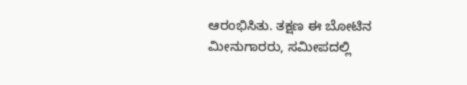ಆರಂಭಿಸಿತು. ತಕ್ಷಣ ಈ ಬೋಟಿನ ಮೀನುಗಾರರು, ಸಮೀಪದಲ್ಲಿ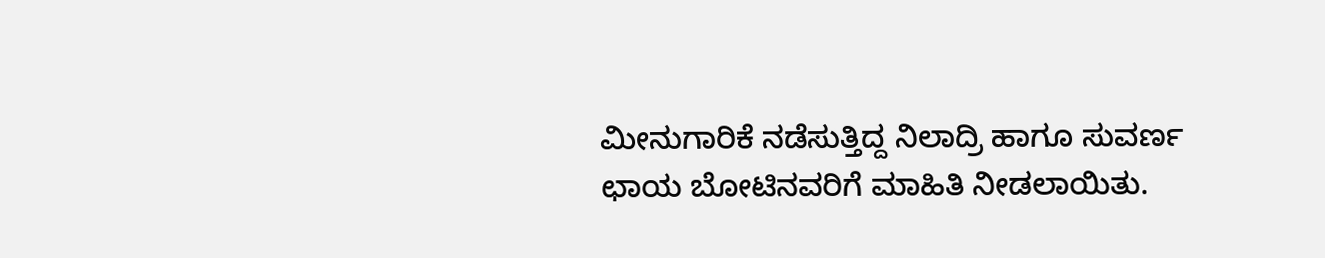ಮೀನುಗಾರಿಕೆ ನಡೆಸುತ್ತಿದ್ದ ನಿಲಾದ್ರಿ ಹಾಗೂ ಸುವರ್ಣ ಛಾಯ ಬೋಟಿನವರಿಗೆ ಮಾಹಿತಿ ನೀಡಲಾಯಿತು.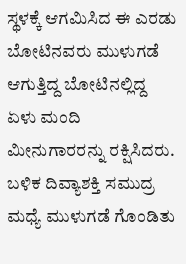ಸ್ಥಳಕ್ಕೆ ಆಗಮಿಸಿದ ಈ ಎರಡು ಬೋಟಿನವರು ಮುಳುಗಡೆ ಆಗುತ್ತಿದ್ದ ಬೋಟಿನಲ್ಲಿದ್ದ ಏಳು ಮಂದಿ ಮೀನುಗಾರರನ್ನು ರಕ್ಷಿಸಿದರು. ಬಳಿಕ ದಿವ್ಯಾಶಕ್ತಿ ಸಮುದ್ರ ಮಧ್ಯೆ ಮುಳುಗಡೆ ಗೊಂಡಿತು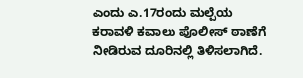ಎಂದು ಎ.17ರಂದು ಮಲ್ಪೆಯ ಕರಾವಳಿ ಕವಾಲು ಪೊಲೀಸ್ ಠಾಣೆಗೆ ನೀಡಿರುವ ದೂರಿನಲ್ಲಿ ತಿಳಿಸಲಾಗಿದೆ.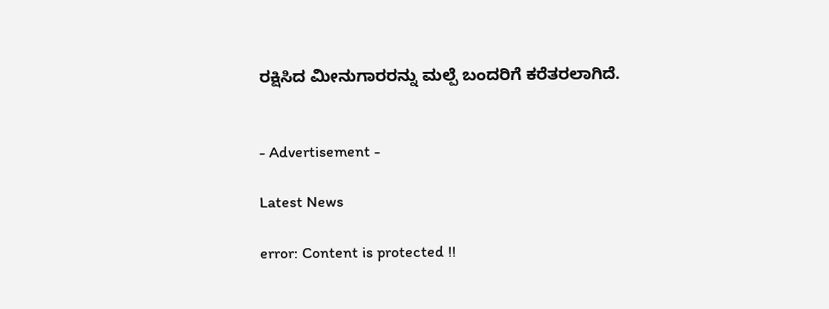ರಕ್ಷಿಸಿದ ಮೀನುಗಾರರನ್ನು ಮಲ್ಪೆ ಬಂದರಿಗೆ ಕರೆತರಲಾಗಿದೆ.


- Advertisement -

Latest News

error: Content is protected !!